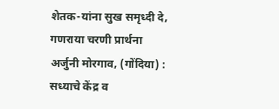शेतक-यांना सुख समृध्दी दे, गणराया चरणी प्रार्थना
अर्जुनी मोरगाव, (गोंदिया) : सध्याचे केंद्र व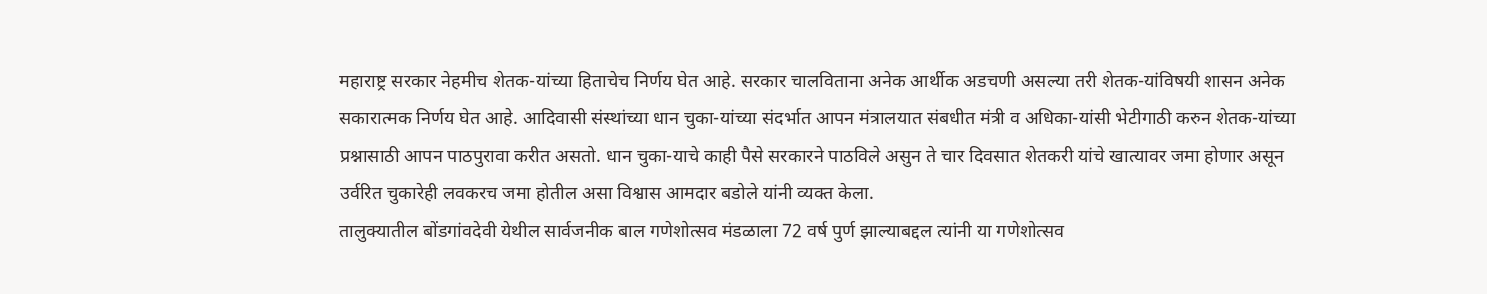महाराष्ट्र सरकार नेहमीच शेतक-यांच्या हिताचेच निर्णय घेत आहे. सरकार चालविताना अनेक आर्थीक अडचणी असल्या तरी शेतक-यांविषयी शासन अनेक सकारात्मक निर्णय घेत आहे. आदिवासी संस्थांच्या धान चुका-यांच्या संदर्भात आपन मंत्रालयात संबधीत मंत्री व अधिका-यांसी भेटीगाठी करुन शेतक-यांच्या प्रश्नासाठी आपन पाठपुरावा करीत असतो. धान चुका-याचे काही पैसे सरकारने पाठविले असुन ते चार दिवसात शेतकरी यांचे खात्यावर जमा होणार असून उर्वरित चुकारेही लवकरच जमा होतील असा विश्वास आमदार बडोले यांनी व्यक्त केला.
तालुक्यातील बोंडगांवदेवी येथील सार्वजनीक बाल गणेशोत्सव मंडळाला 72 वर्ष पुर्ण झाल्याबद्दल त्यांनी या गणेशोत्सव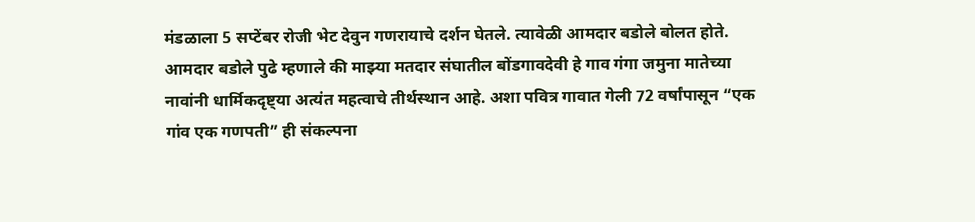मंडळाला 5 सप्टेंबर रोजी भेट देवुन गणरायाचे दर्शन घेतले. त्यावेळी आमदार बडोले बोलत होते. आमदार बडोले पुढे म्हणाले की माझ्या मतदार संघातील बोंडगावदेवी हे गाव गंगा जमुना मातेच्या नावांनी धार्मिकदृष्ट्या अत्यंत महत्वाचे तीर्थस्थान आहे. अशा पवित्र गावात गेली 72 वर्षांपासून “एक गांव एक गणपती” ही संकल्पना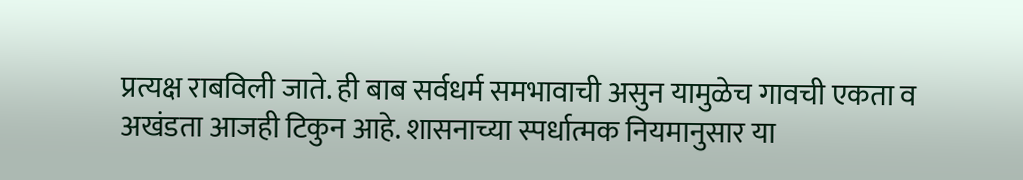प्रत्यक्ष राबविली जाते. ही बाब सर्वधर्म समभावाची असुन यामुळेच गावची एकता व अखंडता आजही टिकुन आहे. शासनाच्या स्पर्धात्मक नियमानुसार या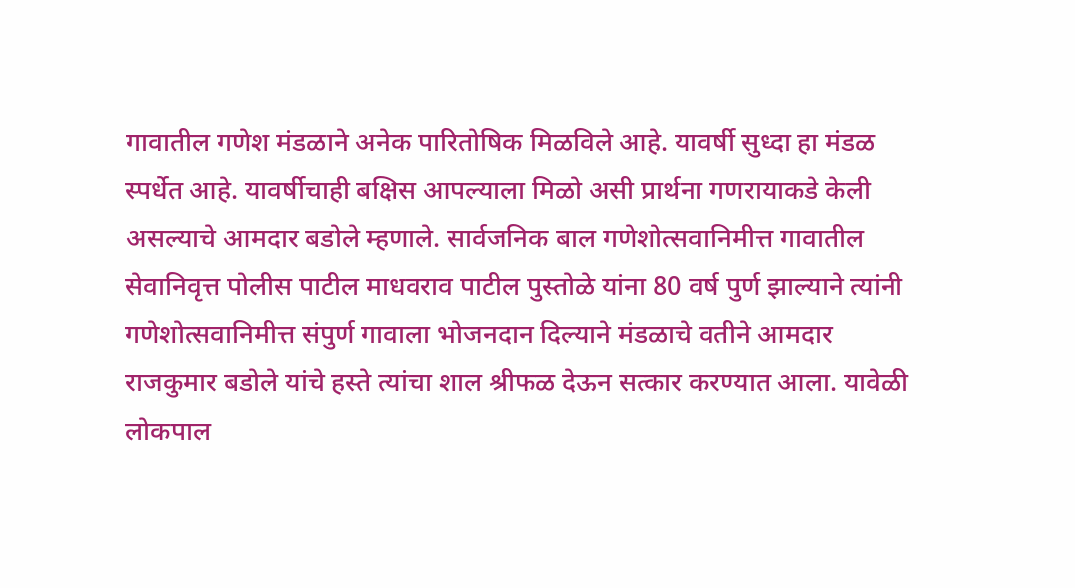गावातील गणेश मंडळाने अनेक पारितोषिक मिळविले आहे. यावर्षी सुध्दा हा मंडळ स्पर्धेत आहे. यावर्षीचाही बक्षिस आपल्याला मिळो असी प्रार्थना गणरायाकडे केली असल्याचे आमदार बडोले म्हणाले. सार्वजनिक बाल गणेशोत्सवानिमीत्त गावातील सेवानिवृत्त पोलीस पाटील माधवराव पाटील पुस्तोळे यांना 80 वर्ष पुर्ण झाल्याने त्यांनी गणेशोत्सवानिमीत्त संपुर्ण गावाला भोजनदान दिल्याने मंडळाचे वतीने आमदार राजकुमार बडोले यांचे हस्ते त्यांचा शाल श्रीफळ देऊन सत्कार करण्यात आला. यावेळी लोकपाल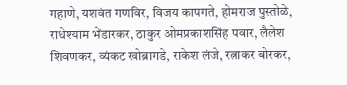गहाणे, यशवंत गणविर, विजय कापगते, होमराज पुस्तोळे, राधेश्याम भेंडारकर, ठाकुर ओमप्रकाशसिंह पवार, लैलेश शिवणकर, व्यंकट खोब्रागडे, राकेश लंजे, रत्नाकर बोरकर,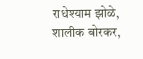राधेश्याम झोळे, शालीक बोरकर,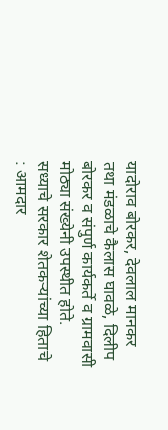यादोराव बोरकर, देवलाल मानकर तथा मंडळाचे कैलास घावळे, दिलीप बोरकर व संपुर्ण कार्यकर्ते व ग्रामवासी मोठ्या संख्येनी उपस्थीत होते.
सध्याचे सरकार शेतकऱ्यांच्या हिताचे : आमदार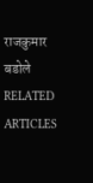राजकुमार बडोले
RELATED ARTICLES